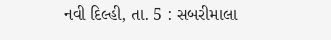નવી દિલ્હી, તા. 5 : સબરીમાલા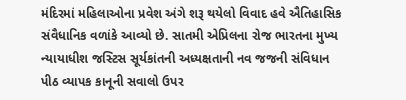મંદિરમાં મહિલાઓના પ્રવેશ અંગે શરૂ થયેલો વિવાદ હવે ઐતિહાસિક સંવૈધાનિક વળાંકે આવ્યો છે. સાતમી એપ્રિલના રોજ ભારતના મુખ્ય ન્યાયાધીશ જસ્ટિસ સૂર્યકાંતની અધ્યક્ષતાની નવ જજની સંવિધાન પીઠ વ્યાપક કાનૂની સવાલો ઉપર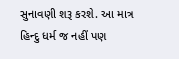સુનાવણી શરૂ કરશે. આ માત્ર હિન્દુ ધર્મ જ નહીં પણ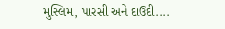મુસ્લિમ, પારસી અને દાઉદી....